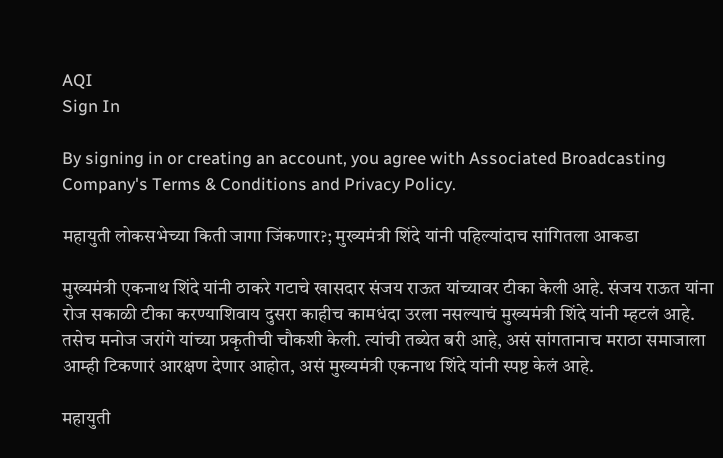AQI
Sign In

By signing in or creating an account, you agree with Associated Broadcasting Company's Terms & Conditions and Privacy Policy.

महायुती लोकसभेच्या किती जागा जिंकणार?; मुख्यमंत्री शिंदे यांनी पहिल्यांदाच सांगितला आकडा

मुख्यमंत्री एकनाथ शिंदे यांनी ठाकरे गटाचे खासदार संजय राऊत यांच्यावर टीका केली आहे. संजय राऊत यांना रोज सकाळी टीका करण्याशिवाय दुसरा काहीच कामधंदा उरला नसल्याचं मुख्यमंत्री शिंदे यांनी म्हटलं आहे. तसेच मनोज जरांगे यांच्या प्रकृतीची चौकशी केली. त्यांची तब्येत बरी आहे, असं सांगतानाच मराठा समाजाला आम्ही टिकणारं आरक्षण देणार आहोत, असं मुख्यमंत्री एकनाथ शिंदे यांनी स्पष्ट केलं आहे.

महायुती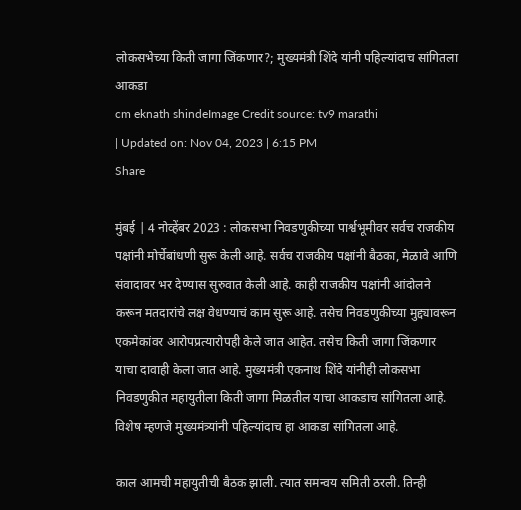लोकसभेच्या किती जागा जिंकणार?; मुख्यमंत्री शिंदे यांनी पहिल्यांदाच सांगितला आकडा
cm eknath shindeImage Credit source: tv9 marathi
| Updated on: Nov 04, 2023 | 6:15 PM
Share

मुंबई | 4 नोव्हेंबर 2023 : लोकसभा निवडणुकीच्या पार्श्वभूमीवर सर्वच राजकीय पक्षांनी मोर्चेबांधणी सुरू केली आहे. सर्वच राजकीय पक्षांनी बैठका, मेळावे आणि संवादावर भर देण्यास सुरुवात केली आहे. काही राजकीय पक्षांनी आंदोलने करून मतदारांचे लक्ष वेधण्याचं काम सुरू आहे. तसेच निवडणुकीच्या मुद्द्यावरून एकमेकांवर आरोपप्रत्यारोपही केले जात आहेत. तसेच किती जागा जिंकणार याचा दावाही केला जात आहे. मुख्यमंत्री एकनाथ शिंदे यांनीही लोकसभा निवडणुकीत महायुतीला किती जागा मिळतील याचा आकडाच सांगितला आहे. विशेष म्हणजे मुख्यमंत्र्यांनी पहिल्यांदाच हा आकडा सांगितला आहे.

काल आमची महायुतीची बैठक झाली. त्यात समन्वय समिती ठरली. तिन्ही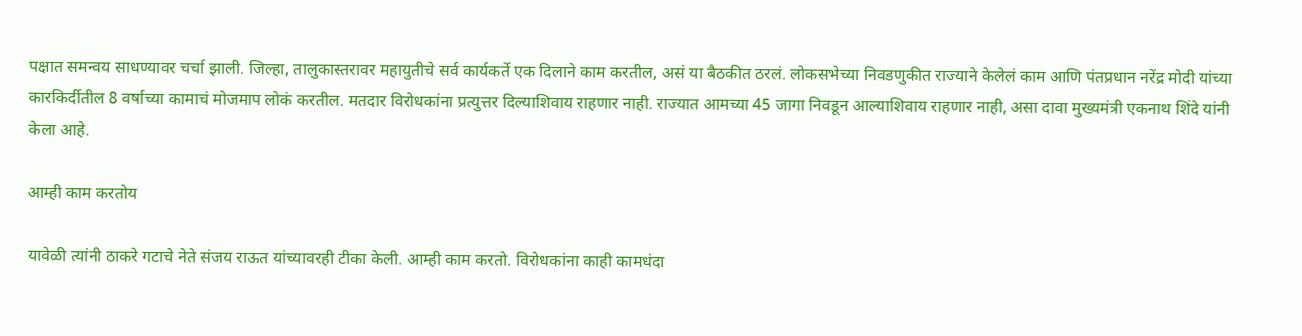पक्षात समन्वय साधण्यावर चर्चा झाली. जिल्हा, तालुकास्तरावर महायुतीचे सर्व कार्यकर्ते एक दिलाने काम करतील, असं या बैठकीत ठरलं. लोकसभेच्या निवडणुकीत राज्याने केलेलं काम आणि पंतप्रधान नरेंद्र मोदी यांच्या कारकिर्दीतील 8 वर्षाच्या कामाचं मोजमाप लोकं करतील. मतदार विरोधकांना प्रत्युत्तर दिल्याशिवाय राहणार नाही. राज्यात आमच्या 45 जागा निवडून आल्याशिवाय राहणार नाही, असा दावा मुख्यमंत्री एकनाथ शिंदे यांनी केला आहे.

आम्ही काम करतोय

यावेळी त्यांनी ठाकरे गटाचे नेते संजय राऊत यांच्यावरही टीका केली. आम्ही काम करतो. विरोधकांना काही कामधंदा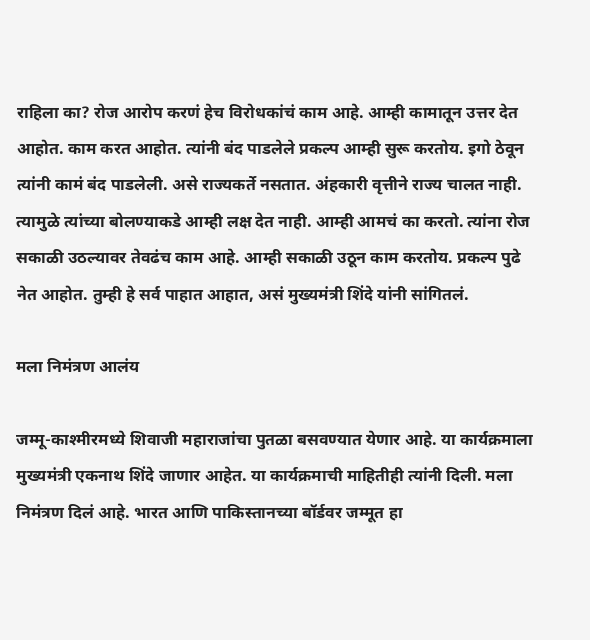राहिला का? रोज आरोप करणं हेच विरोधकांचं काम आहे. आम्ही कामातून उत्तर देत आहोत. काम करत आहोत. त्यांनी बंद पाडलेले प्रकल्प आम्ही सुरू करतोय. इगो ठेवून त्यांनी कामं बंद पाडलेली. असे राज्यकर्ते नसतात. अंहकारी वृत्तीने राज्य चालत नाही. त्यामुळे त्यांच्या बोलण्याकडे आम्ही लक्ष देत नाही. आम्ही आमचं का करतो. त्यांना रोज सकाळी उठल्यावर तेवढंच काम आहे. आम्ही सकाळी उठून काम करतोय. प्रकल्प पुढे नेत आहोत. तुम्ही हे सर्व पाहात आहात, असं मुख्यमंत्री शिंदे यांनी सांगितलं.

मला निमंत्रण आलंय

जम्मू-काश्मीरमध्ये शिवाजी महाराजांचा पुतळा बसवण्यात येणार आहे. या कार्यक्रमाला मुख्यमंत्री एकनाथ शिंदे जाणार आहेत. या कार्यक्रमाची माहितीही त्यांनी दिली. मला निमंत्रण दिलं आहे. भारत आणि पाकिस्तानच्या बॉर्डवर जम्मूत हा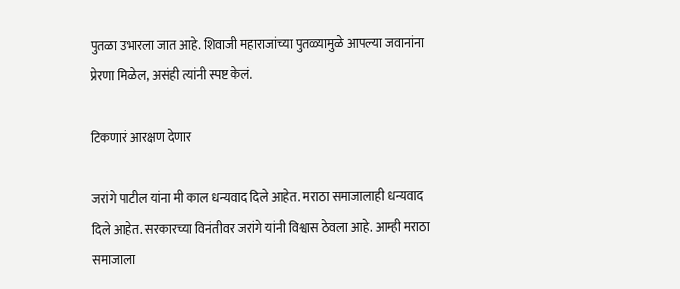पुतळा उभारला जात आहे. शिवाजी महाराजांच्या पुतळ्यामुळे आपल्या जवानांना प्रेरणा मिळेल, असंही त्यांनी स्पष्ट केलं.

टिकणारं आरक्षण देणार

जरांगे पाटील यांना मी काल धन्यवाद दिले आहेत. मराठा समाजालाही धन्यवाद दिले आहेत. सरकारच्या विनंतीवर जरांगे यांनी विश्वास ठेवला आहे. आम्ही मराठा समाजाला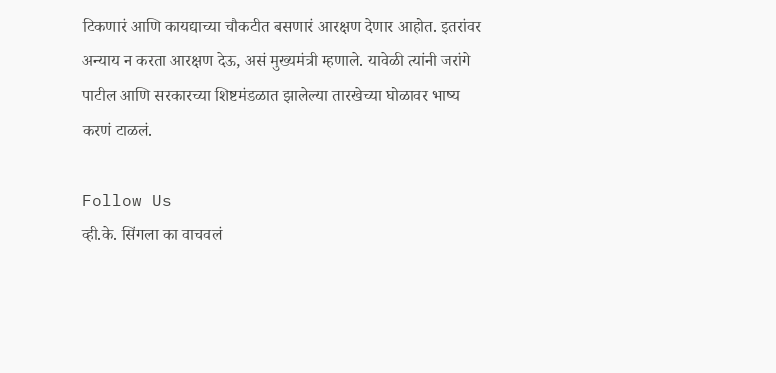टिकणारं आणि कायद्याच्या चौकटीत बसणारं आरक्षण देणार आहोत. इतरांवर अन्याय न करता आरक्षण देऊ, असं मुख्यमंत्री म्हणाले. यावेळी त्यांनी जरांगे पाटील आणि सरकारच्या शिष्टमंडळात झालेल्या तारखेच्या घोळावर भाष्य करणं टाळलं.

Follow Us
व्ही.के. सिंगला का वाचवलं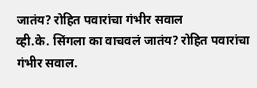जातंय? रोहित पवारांचा गंभीर सवाल
व्ही.के. सिंगला का वाचवलं जातंय? रोहित पवारांचा गंभीर सवाल.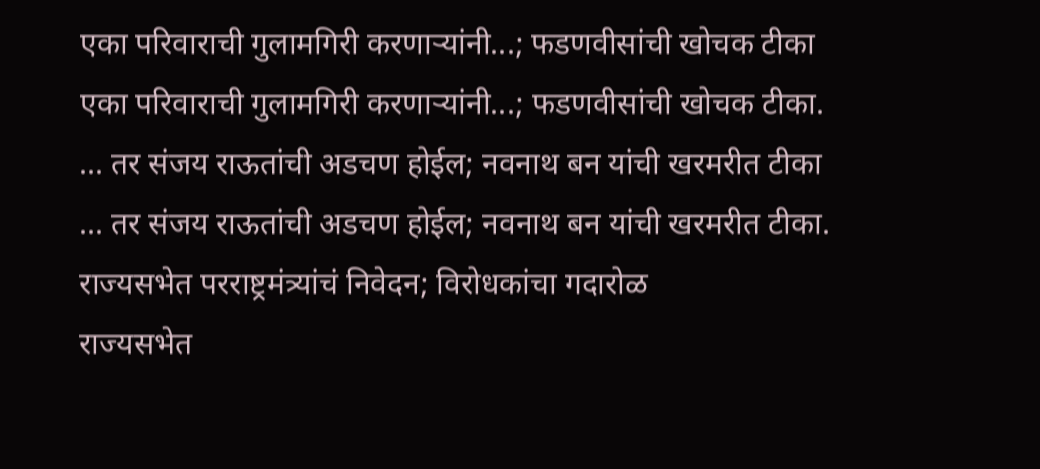एका परिवाराची गुलामगिरी करणाऱ्यांनी...; फडणवीसांची खोचक टीका
एका परिवाराची गुलामगिरी करणाऱ्यांनी...; फडणवीसांची खोचक टीका.
... तर संजय राऊतांची अडचण होईल; नवनाथ बन यांची खरमरीत टीका
... तर संजय राऊतांची अडचण होईल; नवनाथ बन यांची खरमरीत टीका.
राज्यसभेत परराष्ट्रमंत्र्यांचं निवेदन; विरोधकांचा गदारोळ
राज्यसभेत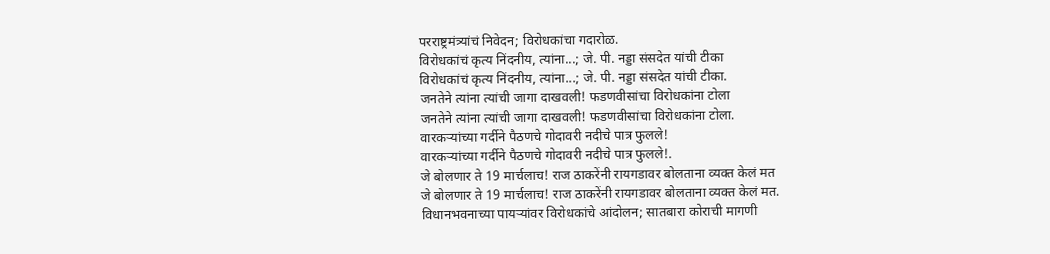परराष्ट्रमंत्र्यांचं निवेदन; विरोधकांचा गदारोळ.
विरोधकांचं कृत्य निंदनीय, त्यांना...; जे. पी. नड्डा संसदेत यांची टीका
विरोधकांचं कृत्य निंदनीय, त्यांना...; जे. पी. नड्डा संसदेत यांची टीका.
जनतेने त्यांना त्यांची जागा दाखवली! फडणवीसांचा विरोधकांना टोला
जनतेने त्यांना त्यांची जागा दाखवली! फडणवीसांचा विरोधकांना टोला.
वारकऱ्यांच्या गर्दीने पैठणचे गोदावरी नदीचे पात्र फुलले!
वारकऱ्यांच्या गर्दीने पैठणचे गोदावरी नदीचे पात्र फुलले!.
जे बोलणार ते 19 मार्चलाच! राज ठाकरेंनी रायगडावर बोलताना व्यक्त केलं मत
जे बोलणार ते 19 मार्चलाच! राज ठाकरेंनी रायगडावर बोलताना व्यक्त केलं मत.
विधानभवनाच्या पायऱ्यांवर विरोधकांचे आंदोलन; सातबारा कोराची मागणी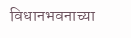विधानभवनाच्या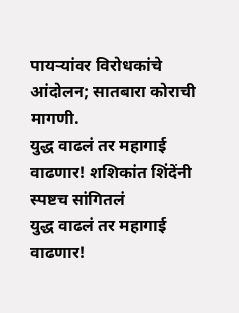पायऱ्यांवर विरोधकांचे आंदोलन; सातबारा कोराची मागणी.
युद्ध वाढलं तर महागाई वाढणार! शशिकांत शिंदेंनी स्पष्टच सांगितलं
युद्ध वाढलं तर महागाई वाढणार!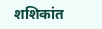शशिकांत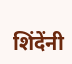शिंदेंनी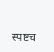स्पष्टच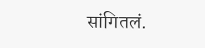सांगितलं.